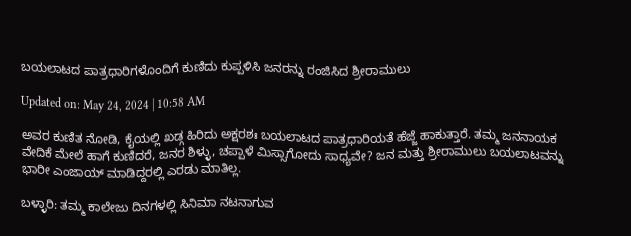ಬಯಲಾಟದ ಪಾತ್ರಧಾರಿಗಳೊಂದಿಗೆ ಕುಣಿದು ಕುಪ್ಪಳಿಸಿ ಜನರನ್ನು ರಂಜಿಸಿದ ಶ್ರೀರಾಮುಲು

Updated on: May 24, 2024 | 10:58 AM

ಅವರ ಕುಣಿತ ನೋಡಿ, ಕೈಯಲ್ಲಿ ಖಡ್ಗ ಹಿರಿದು ಅಕ್ಷರಶಃ ಬಯಲಾಟದ ಪಾತ್ರಧಾರಿಯತೆ ಹೆಜ್ಜೆ ಹಾಕುತ್ತಾರೆ. ತಮ್ಮ ಜನನಾಯಕ ವೇದಿಕೆ ಮೇಲೆ ಹಾಗೆ ಕುಣಿದರೆ, ಜನರ ಶಿಳ್ಳು, ಚಪ್ಪಾಳೆ ಮಿಸ್ಸಾಗೋದು ಸಾಧ್ಯವೇ? ಜನ ಮತ್ತು ಶ್ರೀರಾಮುಲು ಬಯಲಾಟವನ್ನು ಭಾರೀ ಎಂಜಾಯ್ ಮಾಡಿದ್ದರಲ್ಲಿ ಎರಡು ಮಾತಿಲ್ಲ.

ಬಳ್ಳಾರಿ: ತಮ್ಮ ಕಾಲೇಜು ದಿನಗಳಲ್ಲಿ ಸಿನಿಮಾ ನಟನಾಗುವ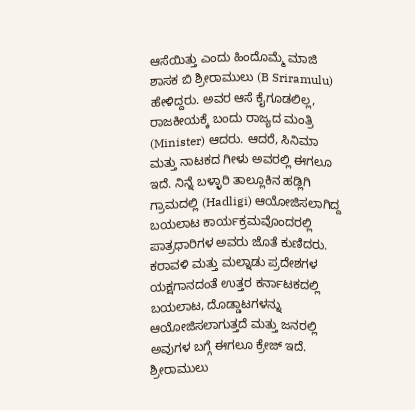ಆಸೆಯಿತ್ತು ಎಂದು ಹಿಂದೊಮ್ಮೆ ಮಾಜಿ ಶಾಸಕ ಬಿ ಶ್ರೀರಾಮುಲು (B Sriramulu) ಹೇಳಿದ್ದರು. ಅವರ ಆಸೆ ಕೈಗೂಡಲಿಲ್ಲ, ರಾಜಕೀಯಕ್ಕೆ ಬಂದು ರಾಜ್ಯದ ಮಂತ್ರಿ (Minister) ಆದರು. ಆದರೆ, ಸಿನಿಮಾ ಮತ್ತು ನಾಟಕದ ಗೀಳು ಅವರಲ್ಲಿ ಈಗಲೂ ಇದೆ. ನಿನ್ನೆ ಬಳ್ಳಾರಿ ತಾಲ್ಲೂಕಿನ ಹಡ್ಲಿಗಿ ಗ್ರಾಮದಲ್ಲಿ (Hadligi) ಆಯೋಜಿಸಲಾಗಿದ್ದ ಬಯಲಾಟ ಕಾರ್ಯಕ್ರಮವೊಂದರಲ್ಲಿ ಪಾತ್ರಧಾರಿಗಳ ಅವರು ಜೊತೆ ಕುಣಿದರು. ಕರಾವಳಿ ಮತ್ತು ಮಲ್ನಾಡು ಪ್ರದೇಶಗಳ ಯಕ್ಷಗಾನದಂತೆ ಉತ್ತರ ಕರ್ನಾಟಕದಲ್ಲಿ ಬಯಲಾಟ, ದೊಡ್ಡಾಟಗಳನ್ನು ಆಯೋಜಿಸಲಾಗುತ್ತದೆ ಮತ್ತು ಜನರಲ್ಲಿ ಅವುಗಳ ಬಗ್ಗೆ ಈಗಲೂ ಕ್ರೇಜ್ ಇದೆ. ಶ್ರೀರಾಮುಲು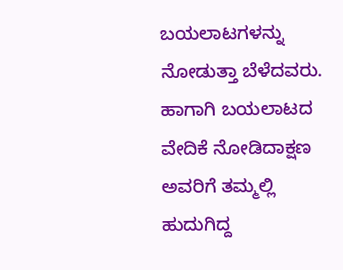ಬಯಲಾಟಗಳನ್ನು ನೋಡುತ್ತಾ ಬೆಳೆದವರು. ಹಾಗಾಗಿ ಬಯಲಾಟದ ವೇದಿಕೆ ನೋಡಿದಾಕ್ಷಣ ಅವರಿಗೆ ತಮ್ಮಲ್ಲಿ ಹುದುಗಿದ್ದ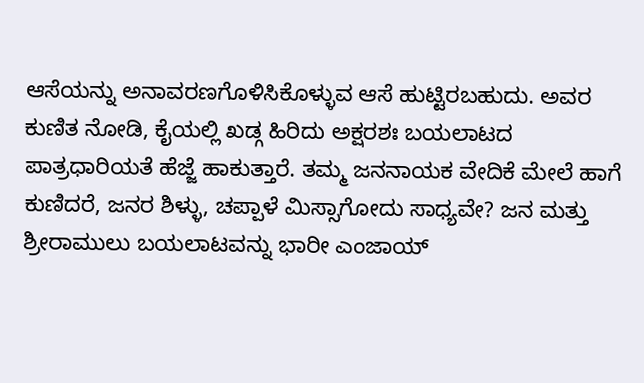ಆಸೆಯನ್ನು ಅನಾವರಣಗೊಳಿಸಿಕೊಳ್ಳುವ ಆಸೆ ಹುಟ್ಟಿರಬಹುದು. ಅವರ ಕುಣಿತ ನೋಡಿ, ಕೈಯಲ್ಲಿ ಖಡ್ಗ ಹಿರಿದು ಅಕ್ಷರಶಃ ಬಯಲಾಟದ ಪಾತ್ರಧಾರಿಯತೆ ಹೆಜ್ಜೆ ಹಾಕುತ್ತಾರೆ. ತಮ್ಮ ಜನನಾಯಕ ವೇದಿಕೆ ಮೇಲೆ ಹಾಗೆ ಕುಣಿದರೆ, ಜನರ ಶಿಳ್ಳು, ಚಪ್ಪಾಳೆ ಮಿಸ್ಸಾಗೋದು ಸಾಧ್ಯವೇ? ಜನ ಮತ್ತು ಶ್ರೀರಾಮುಲು ಬಯಲಾಟವನ್ನು ಭಾರೀ ಎಂಜಾಯ್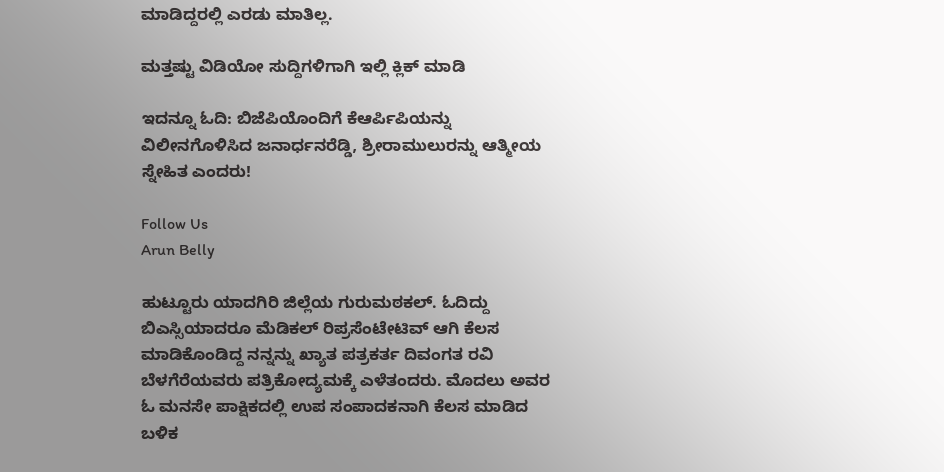ಮಾಡಿದ್ದರಲ್ಲಿ ಎರಡು ಮಾತಿಲ್ಲ.

ಮತ್ತಷ್ಟು ವಿಡಿಯೋ ಸುದ್ದಿಗಳಿಗಾಗಿ ಇಲ್ಲಿ ಕ್ಲಿಕ್ ಮಾಡಿ

ಇದನ್ನೂ ಓದಿ: ಬಿಜೆಪಿಯೊಂದಿಗೆ ಕೆಆರ್ಪಿಪಿಯನ್ನು ವಿಲೀನಗೊಳಿಸಿದ ಜನಾರ್ಧನರೆಡ್ಡಿ, ಶ್ರೀರಾಮುಲುರನ್ನು ಆತ್ಮೀಯ ಸ್ನೇಹಿತ ಎಂದರು!

Follow Us
Arun Belly

ಹುಟ್ಟೂರು ಯಾದಗಿರಿ ಜಿಲ್ಲೆಯ ಗುರುಮಠಕಲ್. ಓದಿದ್ದು ಬಿಎಸ್ಸಿಯಾದರೂ ಮೆಡಿಕಲ್ ರಿಪ್ರಸೆಂಟೇಟಿವ್ ಆಗಿ ಕೆಲಸ ಮಾಡಿಕೊಂಡಿದ್ದ ನನ್ನನ್ನು ಖ್ಯಾತ ಪತ್ರಕರ್ತ ದಿವಂಗತ ರವಿ ಬೆಳಗೆರೆಯವರು ಪತ್ರಿಕೋದ್ಯಮಕ್ಕೆ ಎಳೆತಂದರು. ಮೊದಲು ಅವರ ಓ ಮನಸೇ ಪಾಕ್ಷಿಕದಲ್ಲಿ ಉಪ ಸಂಪಾದಕನಾಗಿ ಕೆಲಸ ಮಾಡಿದ ಬಳಿಕ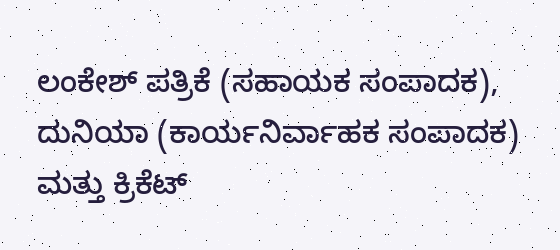ಲಂಕೇಶ್ ಪತ್ರಿಕೆ (ಸಹಾಯಕ ಸಂಪಾದಕ), ದುನಿಯಾ (ಕಾರ್ಯನಿರ್ವಾಹಕ ಸಂಪಾದಕ) ಮತ್ತು ಕ್ರಿಕೆಟ್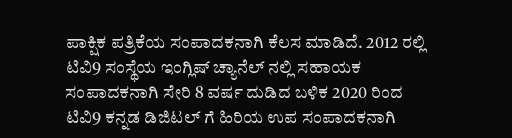ಪಾಕ್ಷಿಕ ಪತ್ರಿಕೆಯ ಸಂಪಾದಕನಾಗಿ ಕೆಲಸ ಮಾಡಿದೆ. 2012 ರಲ್ಲಿ ಟಿವಿ9 ಸಂಸ್ಥೆಯ ಇಂಗ್ಲಿಷ್ ಚ್ಯಾನೆಲ್ ನಲ್ಲಿ ಸಹಾಯಕ ಸಂಪಾದಕನಾಗಿ ಸೇರಿ 8 ವರ್ಷ ದುಡಿದ ಬಳಿಕ 2020 ರಿಂದ ಟಿವಿ9 ಕನ್ನಡ ಡಿಜಿಟಲ್ ಗೆ ಹಿರಿಯ ಉಪ ಸಂಪಾದಕನಾಗಿ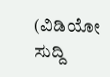(ವಿಡಿಯೋ ಸುದ್ದಿ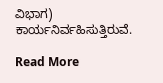ವಿಭಾಗ) ಕಾರ್ಯನಿರ್ವಹಿಸುತ್ತಿರುವೆ.

Read More